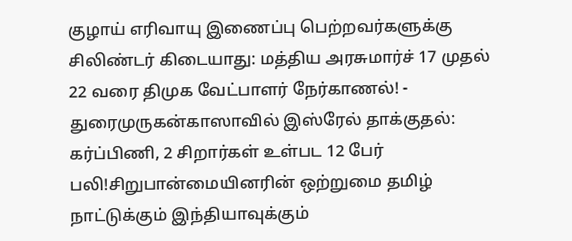குழாய் எரிவாயு இணைப்பு பெற்றவர்களுக்கு சிலிண்டர் கிடையாது: மத்திய அரசுமார்ச் 17 முதல் 22 வரை திமுக வேட்பாளர் நேர்காணல்! - துரைமுருகன்காஸாவில் இஸ்ரேல் தாக்குதல்: கர்ப்பிணி, 2 சிறார்கள் உள்பட 12 பேர் பலி!சிறுபான்மையினரின் ஒற்றுமை தமிழ் நாட்டுக்கும் இந்தியாவுக்கும்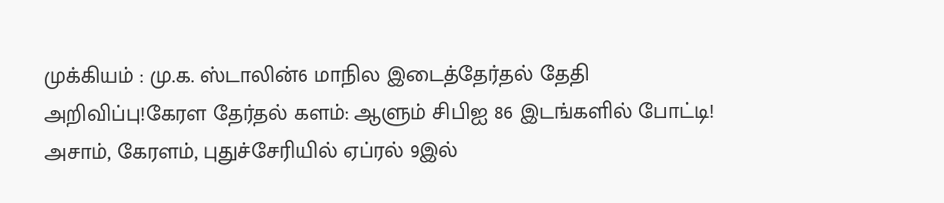முக்கியம் : மு.க. ஸ்டாலின்6 மாநில இடைத்தேர்தல் தேதி அறிவிப்பு!கேரள தேர்தல் களம்: ஆளும் சிபிஐ 86 இடங்களில் போட்டி! அசாம், கேரளம், புதுச்சேரியில் ஏப்ரல் 9இல்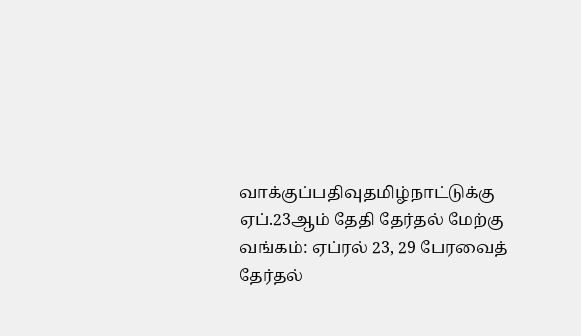வாக்குப்பதிவுதமிழ்நாட்டுக்கு ஏப்.23ஆம் தேதி தேர்தல் மேற்கு வங்கம்: ஏப்ரல் 23, 29 பேரவைத் தேர்தல்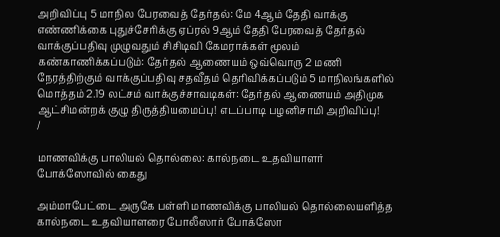அறிவிப்பு 5 மாநில பேரவைத் தேர்தல்: மே 4ஆம் தேதி வாக்கு எண்ணிக்கை புதுச்சேரிக்கு ஏப்ரல் 9ஆம் தேதி பேரவைத் தேர்தல் வாக்குப்பதிவு முழுவதும் சிசிடிவி கேமராக்கள் மூலம் கண்காணிக்கப்படும்: தேர்தல் ஆணையம் ஒவ்வொரு 2 மணி நேரத்திற்கும் வாக்குப்பதிவு சதவீதம் தெரிவிக்கப்படும் 5 மாநிலங்களில் மொத்தம் 2.19 லட்சம் வாக்குச்சாவடிகள்: தேர்தல் ஆணையம் அதிமுக ஆட்சிமன்றக் குழு திருத்தியமைப்பு! எடப்பாடி பழனிசாமி அறிவிப்பு!
/

மாணவிக்கு பாலியல் தொல்லை: கால்நடை உதவியாளர் போக்ஸோவில் கைது

அம்மாபேட்டை அருகே பள்ளி மாணவிக்கு பாலியல் தொல்லையளித்த கால்நடை உதவியாளரை போலீஸார் போக்ஸோ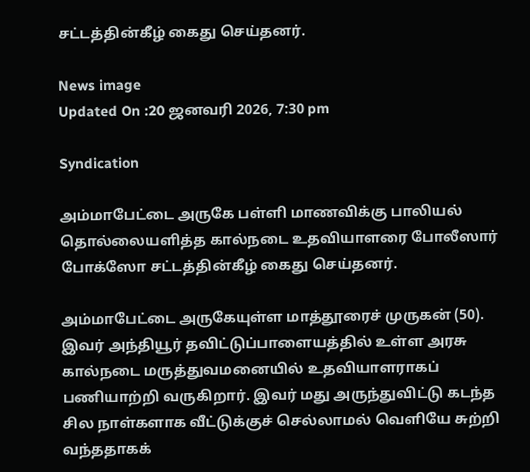சட்டத்தின்கீழ் கைது செய்தனர்.

News image
Updated On :20 ஜனவரி 2026, 7:30 pm

Syndication

அம்மாபேட்டை அருகே பள்ளி மாணவிக்கு பாலியல் தொல்லையளித்த கால்நடை உதவியாளரை போலீஸார் போக்ஸோ சட்டத்தின்கீழ் கைது செய்தனர்.

அம்மாபேட்டை அருகேயுள்ள மாத்தூரைச் முருகன் (50). இவர் அந்தியூர் தவிட்டுப்பாளையத்தில் உள்ள அரசு கால்நடை மருத்துவமனையில் உதவியாளராகப் பணியாற்றி வருகிறார். இவர் மது அருந்துவிட்டு கடந்த சில நாள்களாக வீட்டுக்குச் செல்லாமல் வெளியே சுற்றி வந்ததாகக்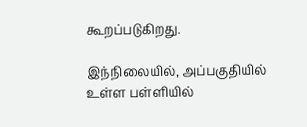கூறப்படுகிறது.

இந்நிலையில், அப்பகுதியில் உள்ள பள்ளியில்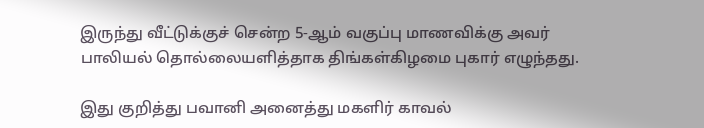இருந்து வீட்டுக்குச் சென்ற 5-ஆம் வகுப்பு மாணவிக்கு அவர் பாலியல் தொல்லையளித்தாக திங்கள்கிழமை புகார் எழுந்தது.

இது குறித்து பவானி அனைத்து மகளிர் காவல்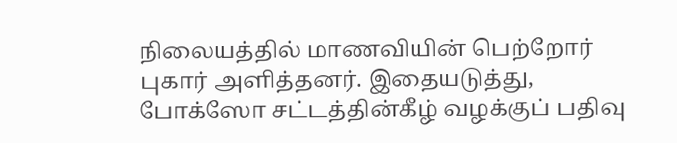நிலையத்தில் மாணவியின் பெற்றோர் புகார் அளித்தனர். இதையடுத்து, போக்ஸோ சட்டத்தின்கீழ் வழக்குப் பதிவு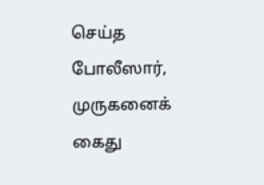செய்த போலீஸார், முருகனைக் கைது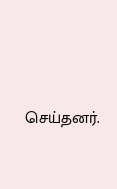செய்தனர்.